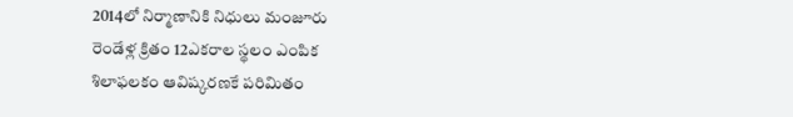2014లో నిర్మాణానికి నిధులు మంజూరు
రెండేళ్ల క్రితం 12ఎకరాల స్థలం ఎంపిక
శిలాఫలకం ఆవిష్కరణకే పరిమితం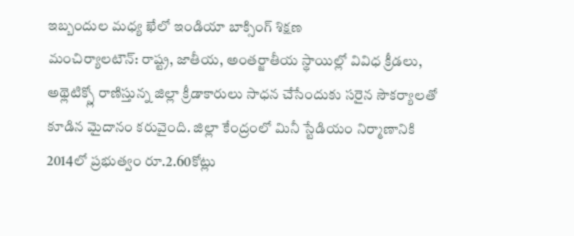ఇబ్బందుల మధ్య ఖేలో ఇండియా బాక్సింగ్ శిక్షణ
మంచిర్యాలటౌన్: రాష్ట్ర, జాతీయ, అంతర్జాతీయ స్థాయిల్లో వివిధ క్రీడలు, అథ్లెటిక్స్లో రాణిస్తున్న జిల్లా క్రీడాకారులు సాధన చేసేందుకు సరైన సౌకర్యాలతో కూడిన మైదానం కరువైంది. జిల్లా కేంద్రంలో మినీ స్టేడియం నిర్మాణానికి 2014లో ప్రభుత్వం రూ.2.60కోట్లు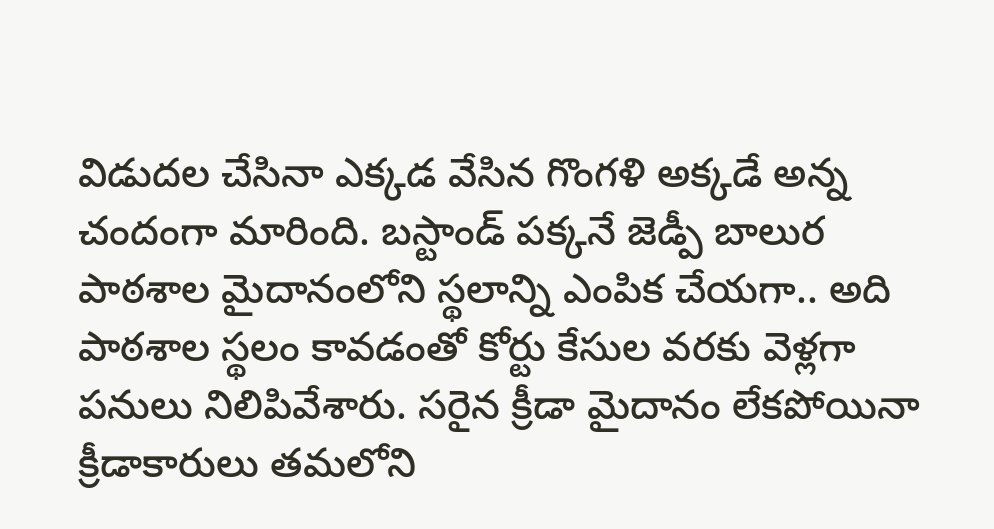విడుదల చేసినా ఎక్కడ వేసిన గొంగళి అక్కడే అన్న చందంగా మారింది. బస్టాండ్ పక్కనే జెడ్పీ బాలుర పాఠశాల మైదానంలోని స్థలాన్ని ఎంపిక చేయగా.. అది పాఠశాల స్థలం కావడంతో కోర్టు కేసుల వరకు వెళ్లగా పనులు నిలిపివేశారు. సరైన క్రీడా మైదానం లేకపోయినా క్రీడాకారులు తమలోని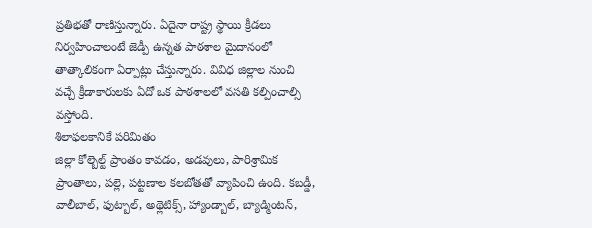ప్రతిభతో రాణిస్తున్నారు. ఏదైనా రాష్ట్ర స్థాయి క్రీడలు నిర్వహించాలంటే జెడ్పీ ఉన్నత పాఠశాల మైదానంలో తాత్కాలికంగా ఏర్పాట్లు చేస్తున్నారు. వివిధ జిల్లాల నుంచి వచ్చే క్రీడాకారులకు ఏదో ఒక పాఠశాలలో వసతి కల్పించాల్సి వస్తోంది.
శిలాఫలకానికే పరిమితం
జిల్లా కోల్బెల్ట్ ప్రాంతం కావడం, అడవులు, పారిశ్రామిక ప్రాంతాలు, పల్లె, పట్టణాల కలబోతతో వ్యాపించి ఉంది. కబడ్డీ, వాలీబాల్, ఫుట్బాల్, అథ్లెటిక్స్, హ్యాండ్బాల్, బ్యాడ్మింటన్,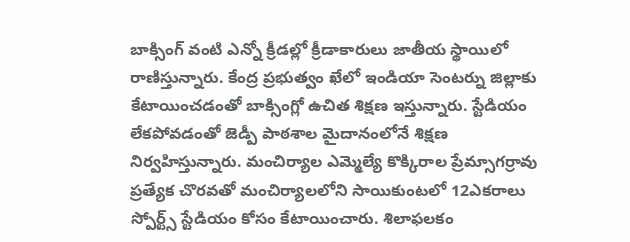బాక్సింగ్ వంటి ఎన్నో క్రీడల్లో క్రీడాకారులు జాతీయ స్థాయిలో రాణిస్తున్నారు. కేంద్ర ప్రభుత్వం ఖేలో ఇండియా సెంటర్ను జిల్లాకు కేటాయించడంతో బాక్సింగ్లో ఉచిత శిక్షణ ఇస్తున్నారు. స్టేడియం లేకపోవడంతో జెడ్పీ పాఠశాల మైదానంలోనే శిక్షణ నిర్వహిస్తున్నారు. మంచిర్యాల ఎమ్మెల్యే కొక్కిరాల ప్రేమ్సాగర్రావు ప్రత్యేక చొరవతో మంచిర్యాలలోని సాయికుంటలో 12ఎకరాలు స్పోర్ట్స్ స్టేడియం కోసం కేటాయించారు. శిలాఫలకం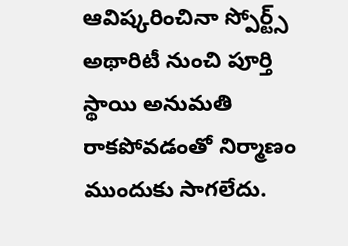ఆవిష్కరించినా స్పోర్ట్స్ అథారిటీ నుంచి పూర్తి స్థాయి అనుమతి రాకపోవడంతో నిర్మాణం ముందుకు సాగలేదు.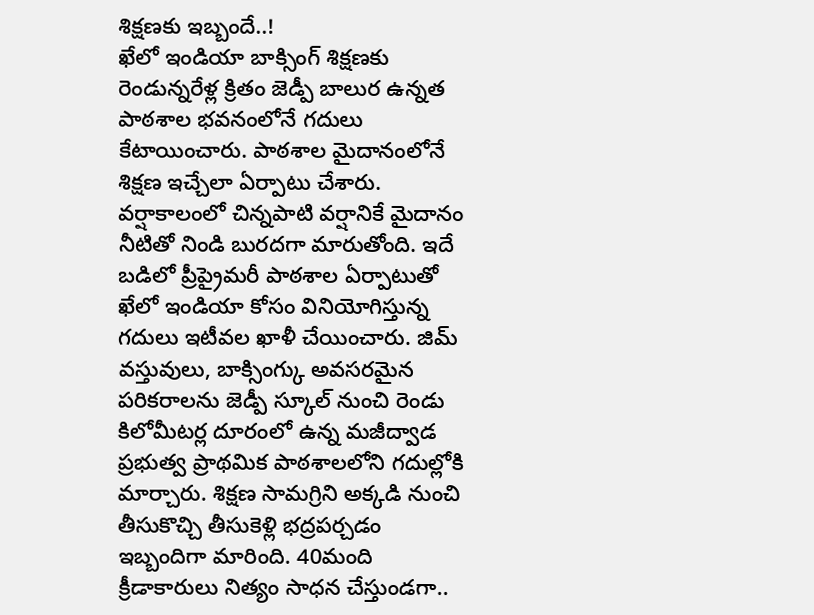శిక్షణకు ఇబ్బందే..!
ఖేలో ఇండియా బాక్సింగ్ శిక్షణకు రెండున్నరేళ్ల క్రితం జెడ్పీ బాలుర ఉన్నత పాఠశాల భవనంలోనే గదులు కేటాయించారు. పాఠశాల మైదానంలోనే శిక్షణ ఇచ్చేలా ఏర్పాటు చేశారు. వర్షాకాలంలో చిన్నపాటి వర్షానికే మైదానం నీటితో నిండి బురదగా మారుతోంది. ఇదే బడిలో ప్రీప్రైమరీ పాఠశాల ఏర్పాటుతో ఖేలో ఇండియా కోసం వినియోగిస్తున్న గదులు ఇటీవల ఖాళీ చేయించారు. జిమ్ వస్తువులు, బాక్సింగ్కు అవసరమైన పరికరాలను జెడ్పీ స్కూల్ నుంచి రెండు కిలోమీటర్ల దూరంలో ఉన్న మజీద్వాడ ప్రభుత్వ ప్రాథమిక పాఠశాలలోని గదుల్లోకి మార్చారు. శిక్షణ సామగ్రిని అక్కడి నుంచి తీసుకొచ్చి తీసుకెళ్లి భద్రపర్చడం ఇబ్బందిగా మారింది. 40మంది క్రీడాకారులు నిత్యం సాధన చేస్తుండగా..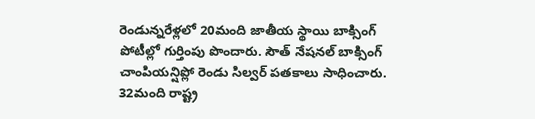రెండున్నరేళ్లలో 20మంది జాతీయ స్థాయి బాక్సింగ్ పోటీల్లో గుర్తింపు పొందారు. సౌత్ నేషనల్ బాక్సింగ్ చాంపియన్షిప్లో రెండు సిల్వర్ పతకాలు సాధించారు. 32మంది రాష్ట్ర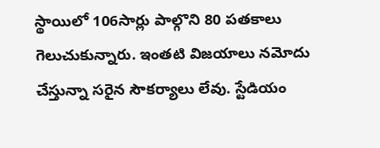స్థాయిలో 106సార్లు పాల్గొని 80 పతకాలు గెలుచుకున్నారు. ఇంతటి విజయాలు నమోదు చేస్తున్నా సరైన సౌకర్యాలు లేవు. స్టేడియం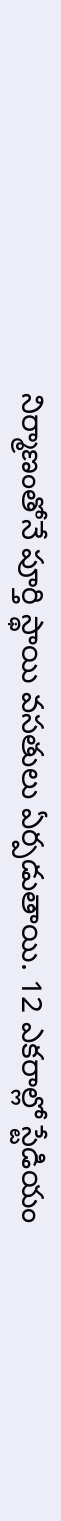నిర్మాణంతోనే పూర్తి స్థాయి వసతులు ఏర్పడుతాయి. 12 ఎకరాల్లో స్టేడియం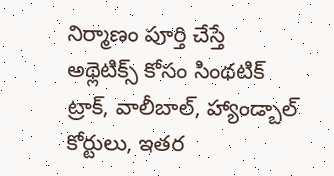నిర్మాణం పూర్తి చేస్తే అథ్లెటిక్స్ కోసం సింథటిక్ ట్రాక్, వాలీబాల్, హ్యాండ్బాల్ కోర్టులు, ఇతర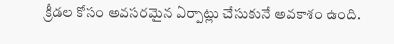క్రీడల కోసం అవసరమైన ఏర్పాట్లు చేసుకునే అవకాశం ఉంది.